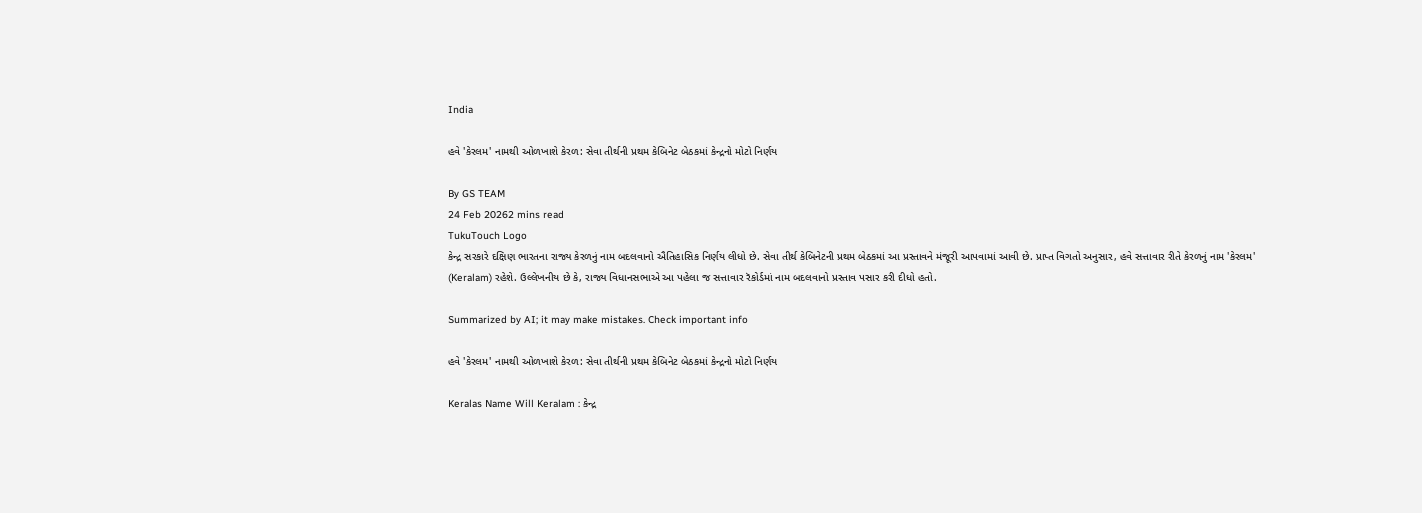India

હવે 'કેરલમ' નામથી ઓળખાશે કેરળ: સેવા તીર્થની પ્રથમ કેબિનેટ બેઠકમાં કેન્દ્રનો મોટો નિર્ણય

By GS TEAM
24 Feb 20262 mins read
TukuTouch Logo
કેન્દ્ર સરકારે દક્ષિણ ભારતના રાજ્ય કેરળનું નામ બદલવાનો ઐતિહાસિક નિર્ણય લીધો છે. સેવા તીર્થ કેબિનેટની પ્રથમ બેઠકમાં આ પ્રસ્તાવને મંજૂરી આપવામાં આવી છે. પ્રાપ્ત વિગતો અનુસાર, હવે સત્તાવાર રીતે કેરળનું નામ 'કેરલમ' (Keralam) રહેશે. ઉલ્લેખનીય છે કે, રાજ્ય વિધાનસભાએ આ પહેલા જ સત્તાવાર રૅકોર્ડમાં નામ બદલવાનો પ્રસ્તાવ પસાર કરી દીધો હતો.

Summarized by AI; it may make mistakes. Check important info

હવે 'કેરલમ' નામથી ઓળખાશે કેરળ: સેવા તીર્થની પ્રથમ કેબિનેટ બેઠકમાં કેન્દ્રનો મોટો નિર્ણય

Keralas Name Will Keralam : કેન્દ્ર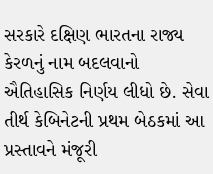સરકારે દક્ષિણ ભારતના રાજ્ય કેરળનું નામ બદલવાનો ઐતિહાસિક નિર્ણય લીધો છે. સેવા તીર્થ કેબિનેટની પ્રથમ બેઠકમાં આ પ્રસ્તાવને મંજૂરી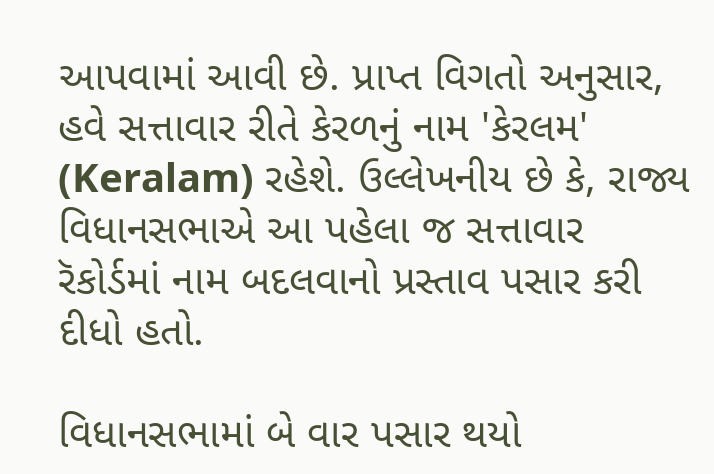આપવામાં આવી છે. પ્રાપ્ત વિગતો અનુસાર, હવે સત્તાવાર રીતે કેરળનું નામ 'કેરલમ' (Keralam) રહેશે. ઉલ્લેખનીય છે કે, રાજ્ય વિધાનસભાએ આ પહેલા જ સત્તાવાર રૅકોર્ડમાં નામ બદલવાનો પ્રસ્તાવ પસાર કરી દીધો હતો.

વિધાનસભામાં બે વાર પસાર થયો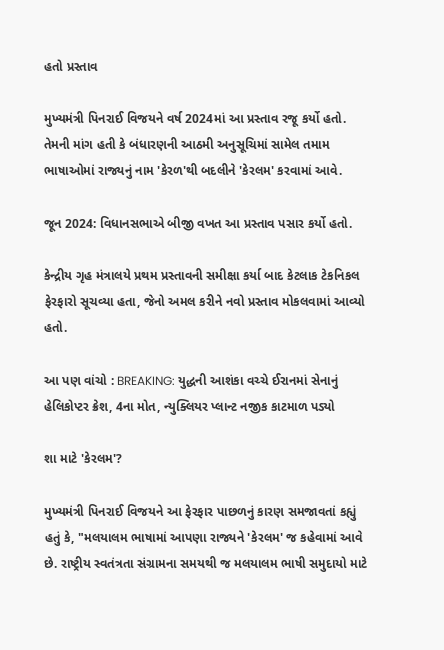હતો પ્રસ્તાવ

મુખ્યમંત્રી પિનરાઈ વિજયને વર્ષ 2024માં આ પ્રસ્તાવ રજૂ કર્યો હતો. તેમની માંગ હતી કે બંધારણની આઠમી અનુસૂચિમાં સામેલ તમામ ભાષાઓમાં રાજ્યનું નામ 'કેરળ'થી બદલીને 'કેરલમ' કરવામાં આવે.

જૂન 2024: વિધાનસભાએ બીજી વખત આ પ્રસ્તાવ પસાર કર્યો હતો.

કેન્દ્રીય ગૃહ મંત્રાલયે પ્રથમ પ્રસ્તાવની સમીક્ષા કર્યા બાદ કેટલાક ટેકનિકલ ફેરફારો સૂચવ્યા હતા, જેનો અમલ કરીને નવો પ્રસ્તાવ મોકલવામાં આવ્યો હતો.

આ પણ વાંચો : BREAKING: યુદ્ધની આશંકા વચ્ચે ઈરાનમાં સેનાનું હેલિકોપ્ટર ક્રેશ, 4ના મોત, ન્યુક્લિયર પ્લાન્ટ નજીક કાટમાળ પડ્યો

શા માટે 'કેરલમ'?

મુખ્યમંત્રી પિનરાઈ વિજયને આ ફેરફાર પાછળનું કારણ સમજાવતાં કહ્યું હતું કે, "મલયાલમ ભાષામાં આપણા રાજ્યને 'કેરલમ' જ કહેવામાં આવે છે. રાષ્ટ્રીય સ્વતંત્રતા સંગ્રામના સમયથી જ મલયાલમ ભાષી સમુદાયો માટે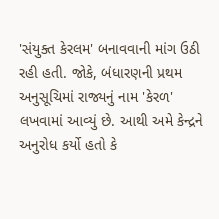'સંયુક્ત કેરલમ' બનાવવાની માંગ ઉઠી રહી હતી. જોકે, બંધારણની પ્રથમ અનુસૂચિમાં રાજ્યનું નામ 'કેરળ' લખવામાં આવ્યું છે. આથી અમે કેન્દ્રને અનુરોધ કર્યો હતો કે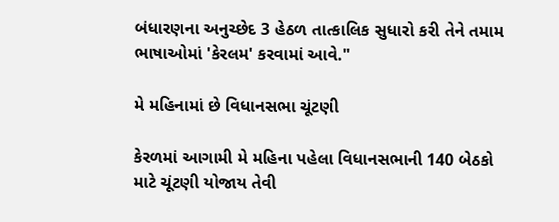બંધારણના અનુચ્છેદ 3 હેઠળ તાત્કાલિક સુધારો કરી તેને તમામ ભાષાઓમાં 'કેરલમ' કરવામાં આવે."

મે મહિનામાં છે વિધાનસભા ચૂંટણી

કેરળમાં આગામી મે મહિના પહેલા વિધાનસભાની 140 બેઠકો માટે ચૂંટણી યોજાય તેવી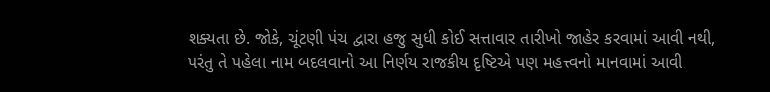શક્યતા છે. જોકે, ચૂંટણી પંચ દ્વારા હજુ સુધી કોઈ સત્તાવાર તારીખો જાહેર કરવામાં આવી નથી, પરંતુ તે પહેલા નામ બદલવાનો આ નિર્ણય રાજકીય દૃષ્ટિએ પણ મહત્ત્વનો માનવામાં આવી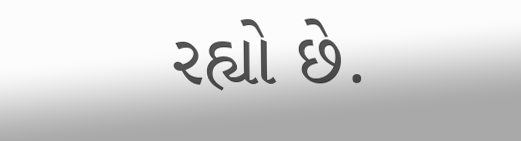રહ્યો છે.